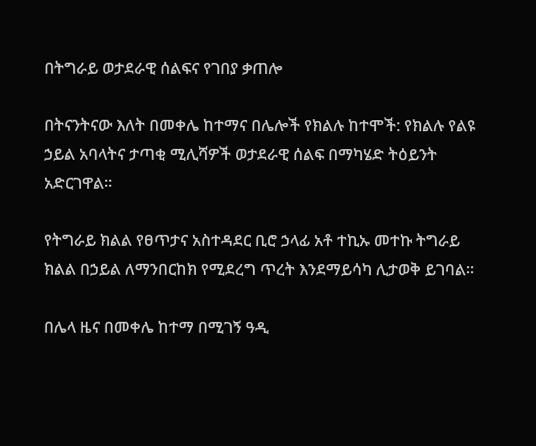በትግራይ ወታደራዊ ሰልፍና የገበያ ቃጠሎ

በትናንትናው እለት በመቀሌ ከተማና በሌሎች የክልሉ ከተሞች: የክልሉ የልዩ ኃይል አባላትና ታጣቂ ሚሊሻዎች ወታደራዊ ሰልፍ በማካሄድ ትዕይንት አድርገዋል።

የትግራይ ክልል የፀጥታና አስተዳደር ቢሮ ኃላፊ አቶ ተኪኡ መተኩ ትግራይ ክልል በኃይል ለማንበርከክ የሚደረግ ጥረት እንደማይሳካ ሊታወቅ ይገባል።

በሌላ ዜና በመቀሌ ከተማ በሚገኝ ዓዲ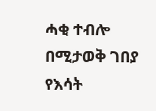ሓቂ ተብሎ በሚታወቅ ገበያ የእሳት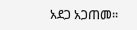አደጋ አጋጠመ።